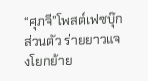“ศุภจี”โพสต์เฟซบุ๊กส่วนตัว ร่ายยาวแจงโยกย้าย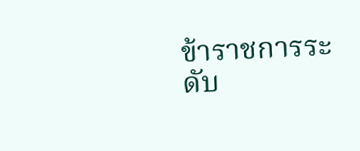ข้าราชการระดับ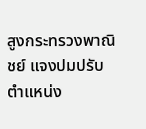สูงกระทรวงพาณิชย์ แจงปมปรับตำแหน่ง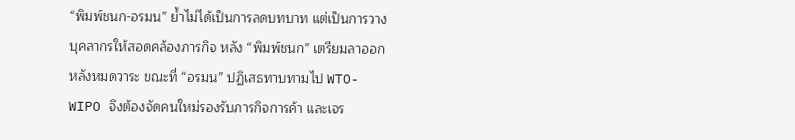“พิมพ์ชนก-อรมน” ย้ำไม่ได้เป็นการลดบทบาท แต่เป็นการวางบุคลากรให้สอดคล้องภารกิจ หลัง “พิมพ์ชนก” เตรียมลาออกหลังหมดวาระ ขณะที่ “อรมน” ปฏิเสธทาบทามไป WTO-WIPO จึงต้องจัดคนใหม่รองรับภารกิจการค้า และเจร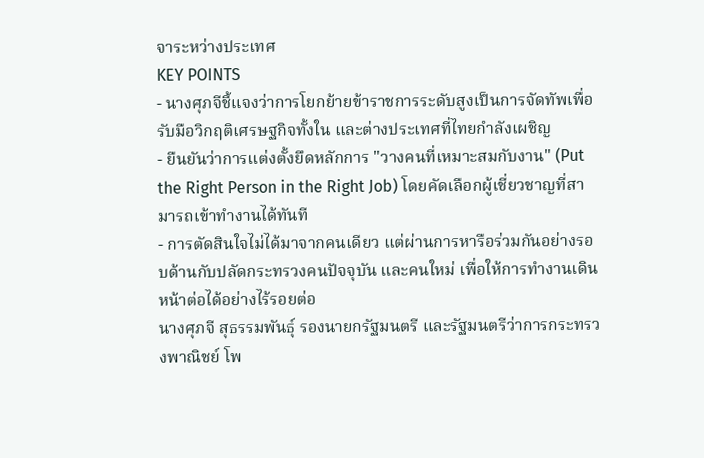จาระหว่างประเทศ
KEY POINTS
- นางศุภจีชี้แจงว่าการโยกย้ายข้าราชการระดับสูงเป็นการจัดทัพเพื่อรับมือวิกฤติเศรษฐกิจทั้งใน และต่างประเทศที่ไทยกำลังเผชิญ
- ยืนยันว่าการแต่งตั้งยึดหลักการ "วางคนที่เหมาะสมกับงาน" (Put the Right Person in the Right Job) โดยคัดเลือกผู้เชี่ยวชาญที่สามารถเข้าทำงานได้ทันที
- การตัดสินใจไม่ได้มาจากคนเดียว แต่ผ่านการหารือร่วมกันอย่างรอบด้านกับปลัดกระทรวงคนปัจจุบัน และคนใหม่ เพื่อให้การทำงานเดินหน้าต่อได้อย่างไร้รอยต่อ
นางศุภจี สุธรรมพันธุ์ รองนายกรัฐมนตรี และรัฐมนตรีว่าการกระทรวงพาณิชย์ โพ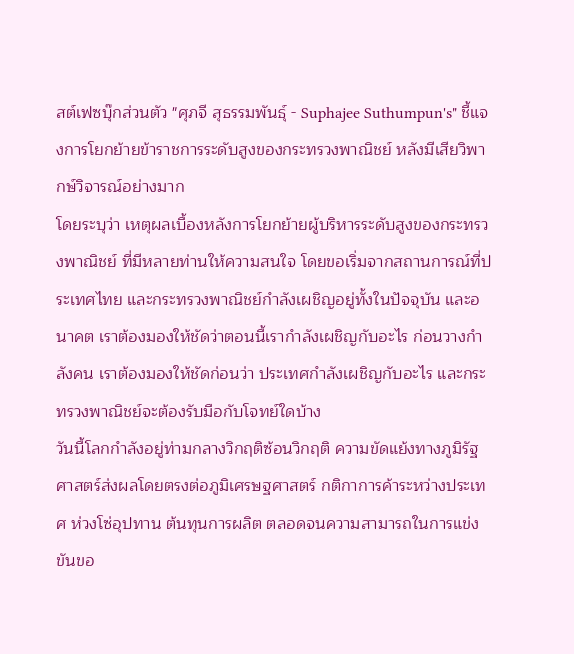สต์เฟซบุ๊กส่วนตัว "ศุภจี สุธรรมพันธุ์ - Suphajee Suthumpun's" ชี้แจงการโยกย้ายข้าราชการระดับสูงของกระทรวงพาณิชย์ หลังมีเสียวิพากษ์วิจารณ์อย่างมาก
โดยระบุว่า เหตุผลเบื้องหลังการโยกย้ายผู้บริหารระดับสูงของกระทรวงพาณิชย์ ที่มีหลายท่านให้ความสนใจ โดยขอเริ่มจากสถานการณ์ที่ประเทศไทย และกระทรวงพาณิชย์กำลังเผชิญอยู่ทั้งในปัจจุบัน และอนาคต เราต้องมองให้ชัดว่าตอนนี้เรากำลังเผชิญกับอะไร ก่อนวางกำลังคน เราต้องมองให้ชัดก่อนว่า ประเทศกำลังเผชิญกับอะไร และกระทรวงพาณิชย์จะต้องรับมือกับโจทย์ใดบ้าง
วันนี้โลกกำลังอยู่ท่ามกลางวิกฤติซ้อนวิกฤติ ความขัดแย้งทางภูมิรัฐศาสตร์ส่งผลโดยตรงต่อภูมิเศรษฐศาสตร์ กติกาการค้าระหว่างประเทศ ห่วงโซ่อุปทาน ต้นทุนการผลิต ตลอดจนความสามารถในการแข่งขันขอ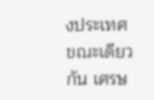งประเทศ
ขณะเดียวกัน เศรษ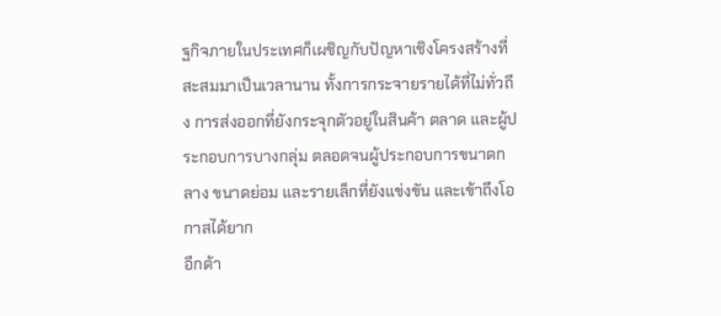ฐกิจภายในประเทศก็เผชิญกับปัญหาเชิงโครงสร้างที่สะสมมาเป็นเวลานาน ทั้งการกระจายรายได้ที่ไม่ทั่วถึง การส่งออกที่ยังกระจุกตัวอยู่ในสินค้า ตลาด และผู้ประกอบการบางกลุ่ม ตลอดจนผู้ประกอบการขนาดกลาง ขนาดย่อม และรายเล็กที่ยังแข่งขัน และเข้าถึงโอกาสได้ยาก
อีกด้า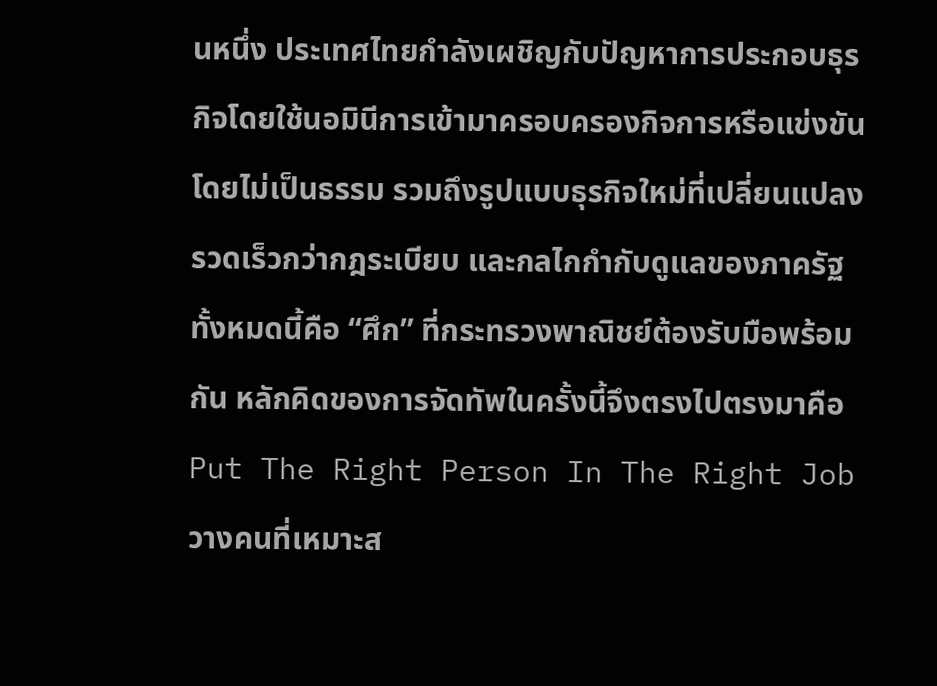นหนึ่ง ประเทศไทยกำลังเผชิญกับปัญหาการประกอบธุรกิจโดยใช้นอมินีการเข้ามาครอบครองกิจการหรือแข่งขันโดยไม่เป็นธรรม รวมถึงรูปแบบธุรกิจใหม่ที่เปลี่ยนแปลงรวดเร็วกว่ากฎระเบียบ และกลไกกำกับดูแลของภาครัฐ
ทั้งหมดนี้คือ “ศึก” ที่กระทรวงพาณิชย์ต้องรับมือพร้อมกัน หลักคิดของการจัดทัพในครั้งนี้จึงตรงไปตรงมาคือ Put The Right Person In The Right Job วางคนที่เหมาะส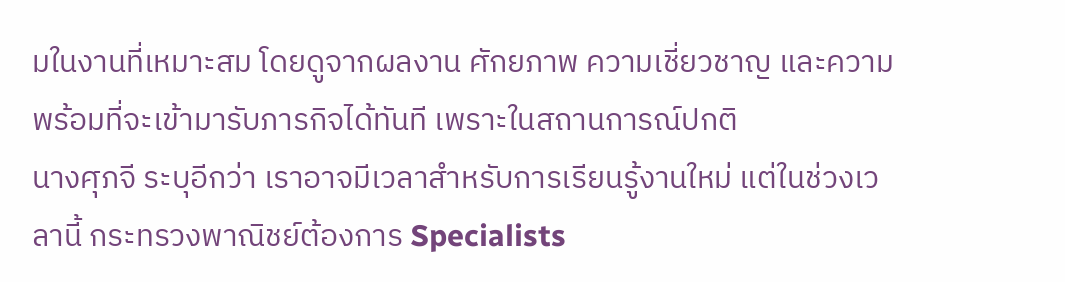มในงานที่เหมาะสม โดยดูจากผลงาน ศักยภาพ ความเชี่ยวชาญ และความพร้อมที่จะเข้ามารับภารกิจได้ทันที เพราะในสถานการณ์ปกติ
นางศุภจี ระบุอีกว่า เราอาจมีเวลาสำหรับการเรียนรู้งานใหม่ แต่ในช่วงเวลานี้ กระทรวงพาณิชย์ต้องการ Specialists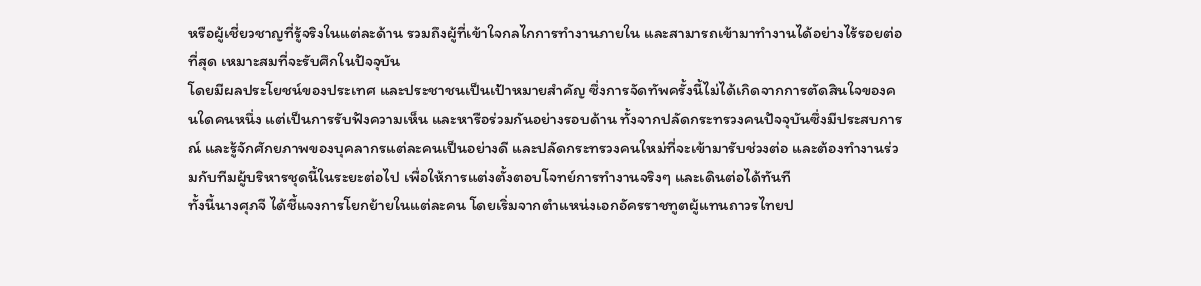หรือผู้เชี่ยวชาญที่รู้จริงในแต่ละด้าน รวมถึงผู้ที่เข้าใจกลไกการทำงานภายใน และสามารถเข้ามาทำงานได้อย่างไร้รอยต่อที่สุด เหมาะสมที่จะรับศึกในปัจจุบัน
โดยมีผลประโยชน์ของประเทศ และประชาชนเป็นเป้าหมายสำคัญ ซึ่งการจัดทัพครั้งนี้ไม่ได้เกิดจากการตัดสินใจของคนใดคนหนึ่ง แต่เป็นการรับฟังความเห็น และหารือร่วมกันอย่างรอบด้าน ทั้งจากปลัดกระทรวงคนปัจจุบันซึ่งมีประสบการณ์ และรู้จักศักยภาพของบุคลากรแต่ละคนเป็นอย่างดี และปลัดกระทรวงคนใหม่ที่จะเข้ามารับช่วงต่อ และต้องทำงานร่วมกับทีมผู้บริหารชุดนี้ในระยะต่อไป เพื่อให้การแต่งตั้งตอบโจทย์การทำงานจริงๆ และเดินต่อได้ทันที
ทั้งนี้นางศุภจี ได้ชี้แจงการโยกย้ายในแต่ละคน โดยเริ่มจากตำแหน่งเอกอัครราชทูตผู้แทนถาวรไทยป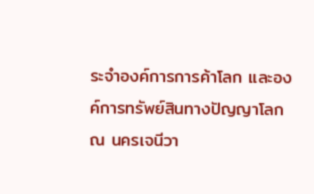ระจำองค์การการค้าโลก และองค์การทรัพย์สินทางปัญญาโลก ณ นครเจนีวา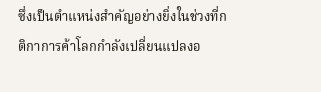ซึ่งเป็นตำแหน่งสำคัญอย่างยิ่งในช่วงที่กติกาการค้าโลกกำลังเปลี่ยนแปลงอ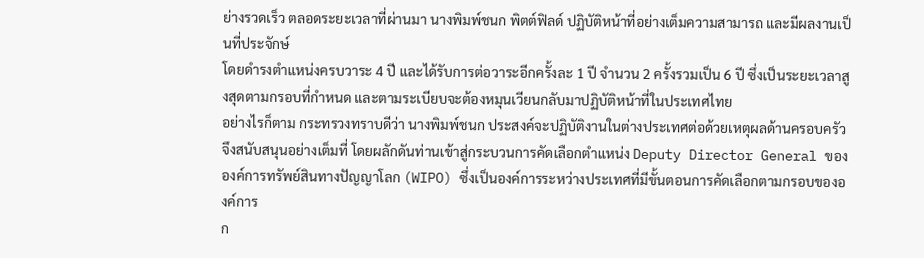ย่างรวดเร็ว ตลอดระยะเวลาที่ผ่านมา นางพิมพ์ชนก พิตต์ฟิลด์ ปฏิบัติหน้าที่อย่างเต็มความสามารถ และมีผลงานเป็นที่ประจักษ์
โดยดำรงตำแหน่งครบวาระ 4 ปี และได้รับการต่อวาระอีกครั้งละ 1 ปี จำนวน 2 ครั้งรวมเป็น 6 ปี ซึ่งเป็นระยะเวลาสูงสุดตามกรอบที่กำหนด และตามระเบียบจะต้องหมุนเวียนกลับมาปฏิบัติหน้าที่ในประเทศไทย
อย่างไรก็ตาม กระทรวงทราบดีว่า นางพิมพ์ชนก ประสงค์จะปฏิบัติงานในต่างประเทศต่อด้วยเหตุผลด้านครอบครัว จึงสนับสนุนอย่างเต็มที่ โดยผลักดันท่านเข้าสู่กระบวนการคัดเลือกตำแหน่ง Deputy Director General ขององค์การทรัพย์สินทางปัญญาโลก (WIPO) ซึ่งเป็นองค์การระหว่างประเทศที่มีขั้นตอนการคัดเลือกตามกรอบขององค์การ
ก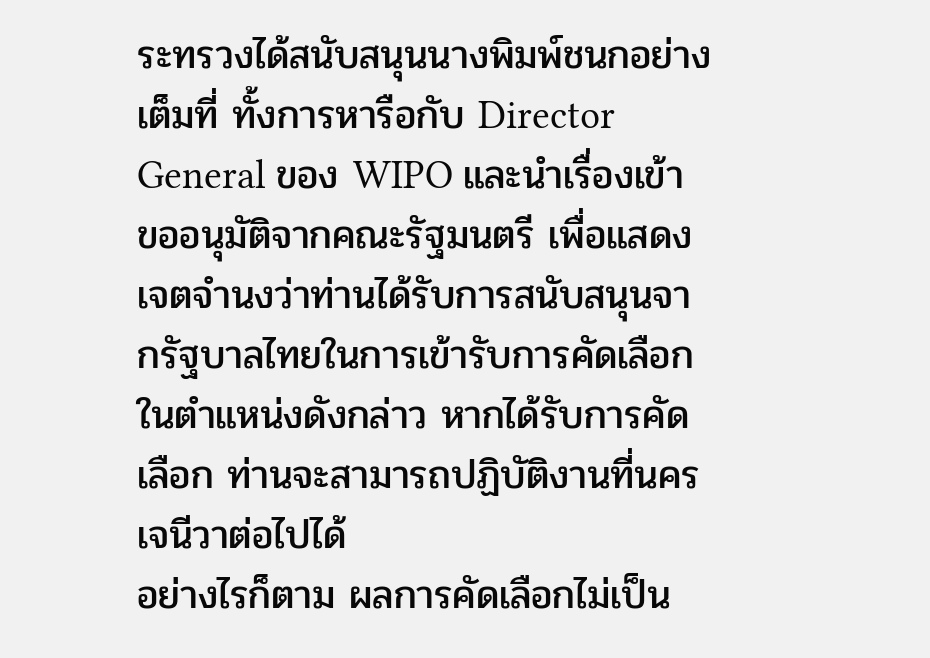ระทรวงได้สนับสนุนนางพิมพ์ชนกอย่างเต็มที่ ทั้งการหารือกับ Director General ของ WIPO และนำเรื่องเข้าขออนุมัติจากคณะรัฐมนตรี เพื่อแสดงเจตจำนงว่าท่านได้รับการสนับสนุนจากรัฐบาลไทยในการเข้ารับการคัดเลือกในตำแหน่งดังกล่าว หากได้รับการคัดเลือก ท่านจะสามารถปฏิบัติงานที่นครเจนีวาต่อไปได้
อย่างไรก็ตาม ผลการคัดเลือกไม่เป็น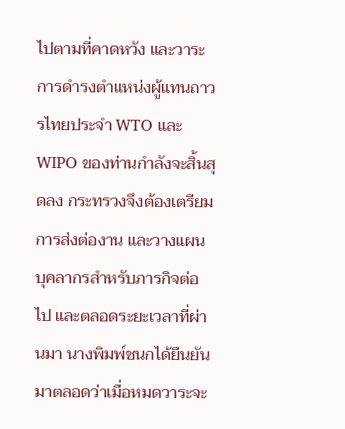ไปตามที่คาดหวัง และวาระการดำรงตำแหน่งผู้แทนถาวรไทยประจำ WTO และ WIPO ของท่านกำลังจะสิ้นสุดลง กระทรวงจึงต้องเตรียมการส่งต่องาน และวางแผนบุคลากรสำหรับภารกิจต่อไป และตลอดระยะเวลาที่ผ่านมา นางพิมพ์ชนกได้ยืนยันมาตลอดว่าเมื่อหมดวาระจะ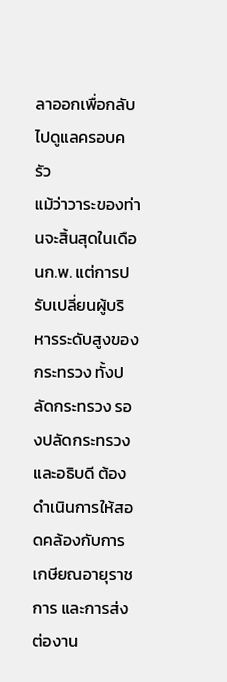ลาออกเพื่อกลับไปดูแลครอบครัว
แม้ว่าวาระของท่านจะสิ้นสุดในเดือนก.พ. แต่การปรับเปลี่ยนผู้บริหารระดับสูงของกระทรวง ทั้งปลัดกระทรวง รองปลัดกระทรวง และอธิบดี ต้องดำเนินการให้สอดคล้องกับการเกษียณอายุราชการ และการส่งต่องาน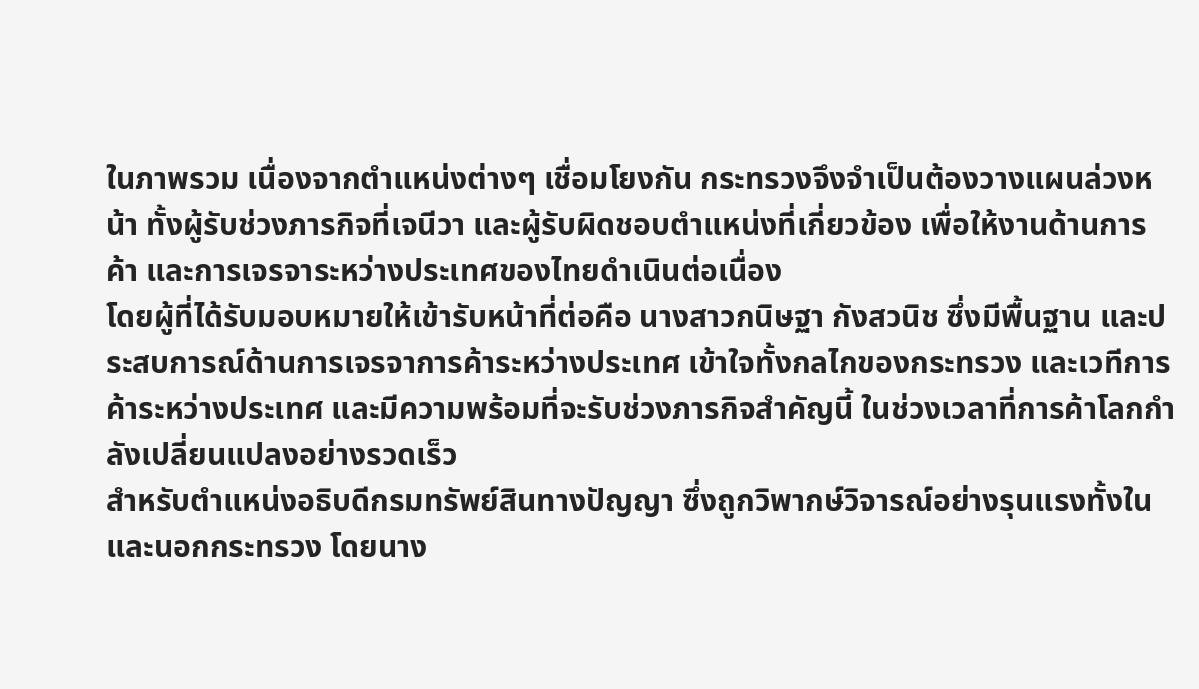ในภาพรวม เนื่องจากตำแหน่งต่างๆ เชื่อมโยงกัน กระทรวงจึงจำเป็นต้องวางแผนล่วงหน้า ทั้งผู้รับช่วงภารกิจที่เจนีวา และผู้รับผิดชอบตำแหน่งที่เกี่ยวข้อง เพื่อให้งานด้านการค้า และการเจรจาระหว่างประเทศของไทยดำเนินต่อเนื่อง
โดยผู้ที่ได้รับมอบหมายให้เข้ารับหน้าที่ต่อคือ นางสาวกนิษฐา กังสวนิช ซึ่งมีพื้นฐาน และประสบการณ์ด้านการเจรจาการค้าระหว่างประเทศ เข้าใจทั้งกลไกของกระทรวง และเวทีการค้าระหว่างประเทศ และมีความพร้อมที่จะรับช่วงภารกิจสำคัญนี้ ในช่วงเวลาที่การค้าโลกกำลังเปลี่ยนแปลงอย่างรวดเร็ว
สำหรับตำแหน่งอธิบดีกรมทรัพย์สินทางปัญญา ซึ่งถูกวิพากษ์วิจารณ์อย่างรุนแรงทั้งใน และนอกกระทรวง โดยนาง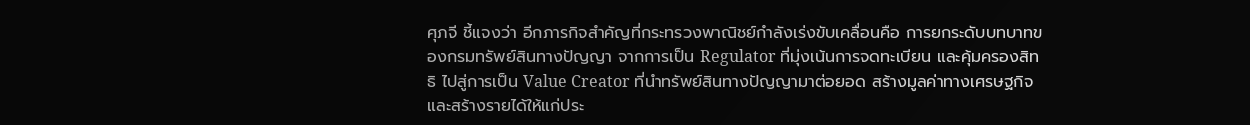ศุภจี ชี้แจงว่า อีกภารกิจสำคัญที่กระทรวงพาณิชย์กำลังเร่งขับเคลื่อนคือ การยกระดับบทบาทของกรมทรัพย์สินทางปัญญา จากการเป็น Regulator ที่มุ่งเน้นการจดทะเบียน และคุ้มครองสิทธิ ไปสู่การเป็น Value Creator ที่นำทรัพย์สินทางปัญญามาต่อยอด สร้างมูลค่าทางเศรษฐกิจ และสร้างรายได้ให้แก่ประ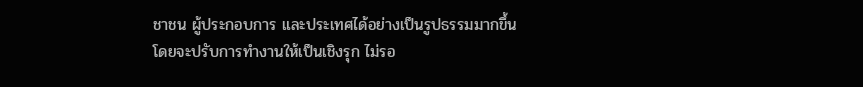ชาชน ผู้ประกอบการ และประเทศได้อย่างเป็นรูปธรรมมากขึ้น
โดยจะปรับการทำงานให้เป็นเชิงรุก ไม่รอ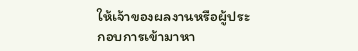ให้เจ้าของผลงานหรือผู้ประกอบการเข้ามาหา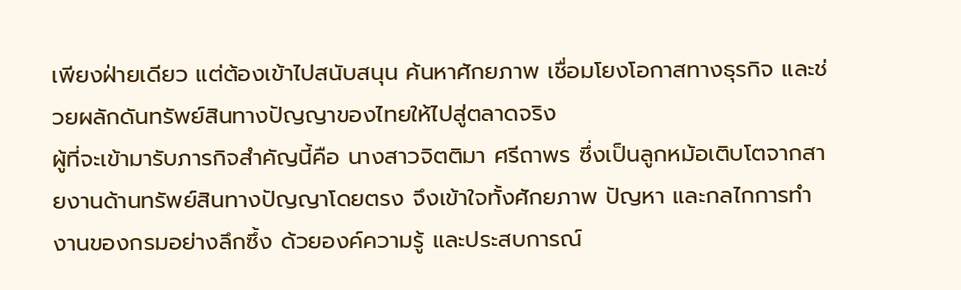เพียงฝ่ายเดียว แต่ต้องเข้าไปสนับสนุน ค้นหาศักยภาพ เชื่อมโยงโอกาสทางธุรกิจ และช่วยผลักดันทรัพย์สินทางปัญญาของไทยให้ไปสู่ตลาดจริง
ผู้ที่จะเข้ามารับภารกิจสำคัญนี้คือ นางสาวจิตติมา ศรีถาพร ซึ่งเป็นลูกหม้อเติบโตจากสายงานด้านทรัพย์สินทางปัญญาโดยตรง จึงเข้าใจทั้งศักยภาพ ปัญหา และกลไกการทำงานของกรมอย่างลึกซึ้ง ด้วยองค์ความรู้ และประสบการณ์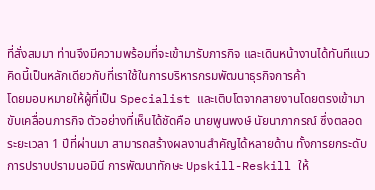ที่สั่งสมมา ท่านจึงมีความพร้อมที่จะเข้ามารับภารกิจ และเดินหน้างานได้ทันทีแนวคิดนี้เป็นหลักเดียวกับที่เราใช้ในการบริหารกรมพัฒนาธุรกิจการค้า
โดยมอบหมายให้ผู้ที่เป็น Specialist และเติบโตจากสายงานโดยตรงเข้ามาขับเคลื่อนภารกิจ ตัวอย่างที่เห็นได้ชัดคือ นายพูนพงษ์ นัยนาภากรณ์ ซึ่งตลอดระยะเวลา 1 ปีที่ผ่านมา สามารถสร้างผลงานสำคัญได้หลายด้าน ทั้งการยกระดับการปราบปรามนอมินี การพัฒนาทักษะ Upskill-Reskill ให้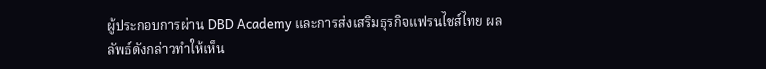ผู้ประกอบการผ่าน DBD Academy และการส่งเสริมธุรกิจแฟรนไชส์ไทย ผลลัพธ์ดังกล่าวทำให้เห็น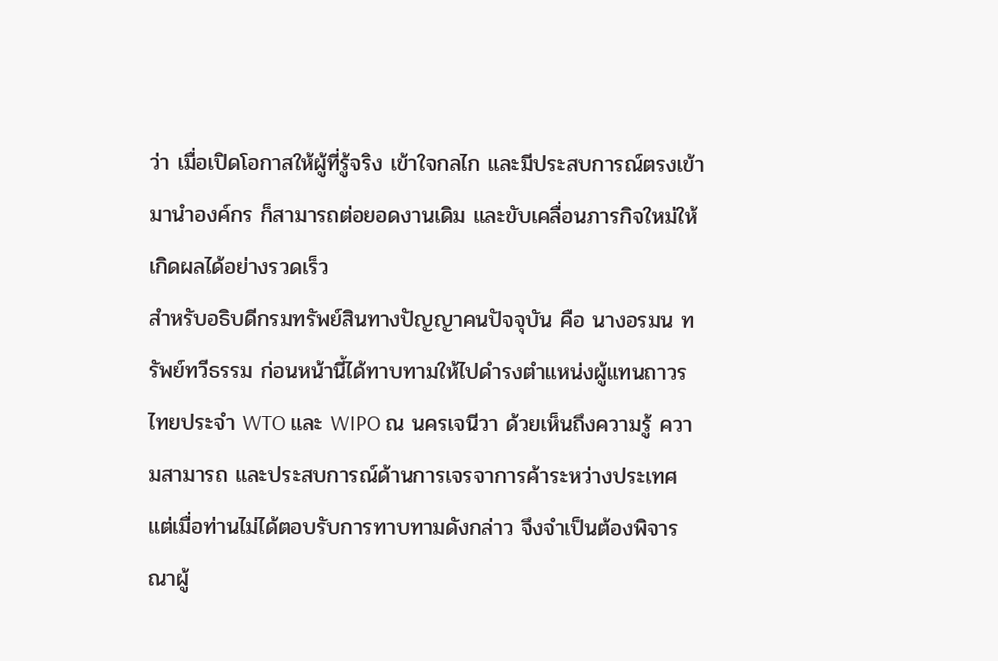ว่า เมื่อเปิดโอกาสให้ผู้ที่รู้จริง เข้าใจกลไก และมีประสบการณ์ตรงเข้ามานำองค์กร ก็สามารถต่อยอดงานเดิม และขับเคลื่อนภารกิจใหม่ให้เกิดผลได้อย่างรวดเร็ว
สำหรับอธิบดีกรมทรัพย์สินทางปัญญาคนปัจจุบัน คือ นางอรมน ทรัพย์ทวีธรรม ก่อนหน้านี้ได้ทาบทามให้ไปดำรงตำแหน่งผู้แทนถาวรไทยประจำ WTO และ WIPO ณ นครเจนีวา ด้วยเห็นถึงความรู้ ความสามารถ และประสบการณ์ด้านการเจรจาการค้าระหว่างประเทศ แต่เมื่อท่านไม่ได้ตอบรับการทาบทามดังกล่าว จึงจำเป็นต้องพิจารณาผู้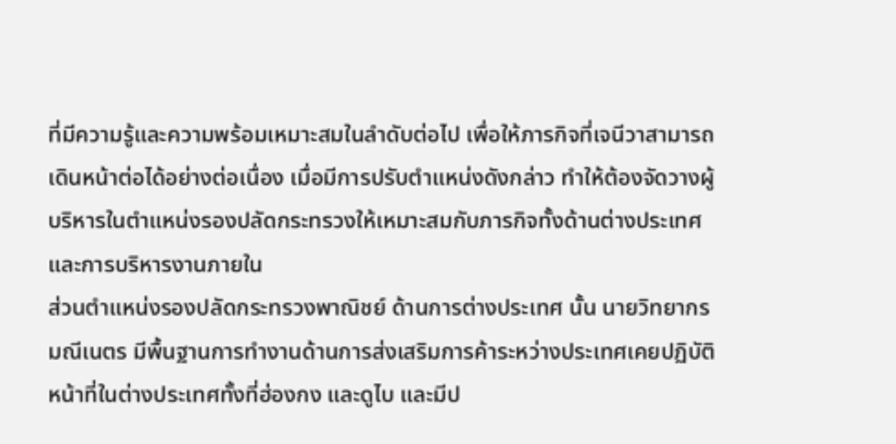ที่มีความรู้และความพร้อมเหมาะสมในลำดับต่อไป เพื่อให้ภารกิจที่เจนีวาสามารถเดินหน้าต่อได้อย่างต่อเนื่อง เมื่อมีการปรับตำแหน่งดังกล่าว ทำให้ต้องจัดวางผู้บริหารในตำแหน่งรองปลัดกระทรวงให้เหมาะสมกับภารกิจทั้งด้านต่างประเทศ และการบริหารงานภายใน
ส่วนตำแหน่งรองปลัดกระทรวงพาณิชย์ ด้านการต่างประเทศ นั้น นายวิทยากร มณีเนตร มีพื้นฐานการทำงานด้านการส่งเสริมการค้าระหว่างประเทศเคยปฏิบัติหน้าที่ในต่างประเทศทั้งที่ฮ่องกง และดูไบ และมีป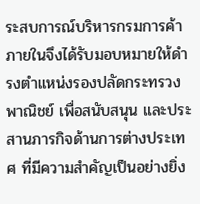ระสบการณ์บริหารกรมการค้าภายในจึงได้รับมอบหมายให้ดำรงตำแหน่งรองปลัดกระทรวงพาณิชย์ เพื่อสนับสนุน และประสานภารกิจด้านการต่างประเทศ ที่มีความสำคัญเป็นอย่างยิ่ง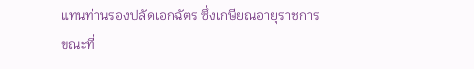แทนท่านรองปลัดเอกฉัตร ซึ่งเกษียณอายุราชการ
ขณะที่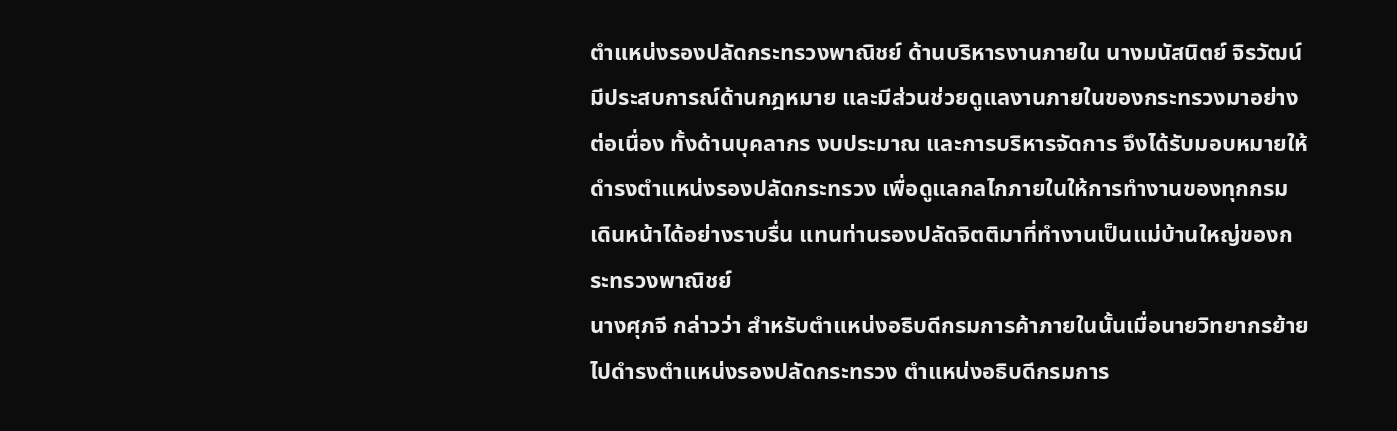ตำแหน่งรองปลัดกระทรวงพาณิชย์ ด้านบริหารงานภายใน นางมนัสนิตย์ จิรวัฒน์ มีประสบการณ์ด้านกฎหมาย และมีส่วนช่วยดูแลงานภายในของกระทรวงมาอย่างต่อเนื่อง ทั้งด้านบุคลากร งบประมาณ และการบริหารจัดการ จึงได้รับมอบหมายให้ดำรงตำแหน่งรองปลัดกระทรวง เพื่อดูแลกลไกภายในให้การทำงานของทุกกรมเดินหน้าได้อย่างราบรื่น แทนท่านรองปลัดจิตติมาที่ทำงานเป็นแม่บ้านใหญ่ของกระทรวงพาณิชย์
นางศุภจี กล่าวว่า สำหรับตำแหน่งอธิบดีกรมการค้าภายในนั้นเมื่อนายวิทยากรย้ายไปดำรงตำแหน่งรองปลัดกระทรวง ตำแหน่งอธิบดีกรมการ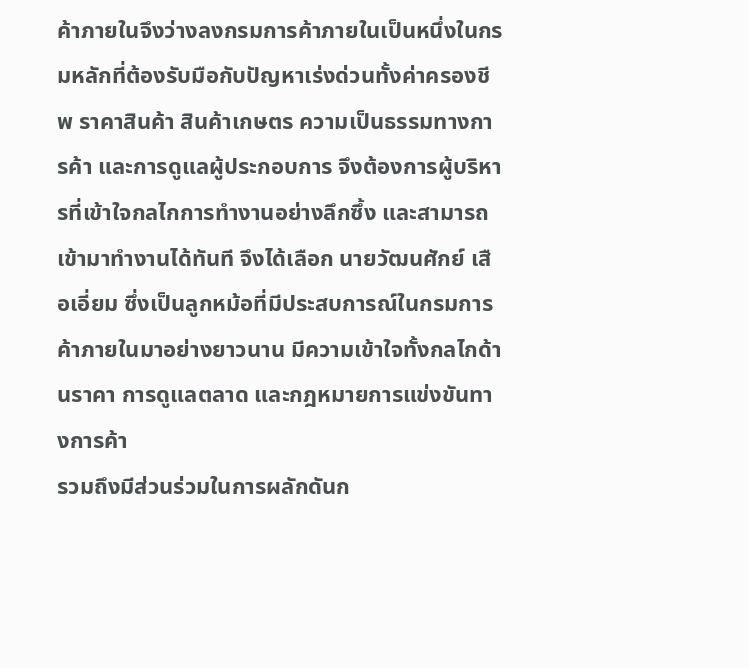ค้าภายในจึงว่างลงกรมการค้าภายในเป็นหนึ่งในกรมหลักที่ต้องรับมือกับปัญหาเร่งด่วนทั้งค่าครองชีพ ราคาสินค้า สินค้าเกษตร ความเป็นธรรมทางการค้า และการดูแลผู้ประกอบการ จึงต้องการผู้บริหารที่เข้าใจกลไกการทำงานอย่างลึกซึ้ง และสามารถเข้ามาทำงานได้ทันที จึงได้เลือก นายวัฒนศักย์ เสือเอี่ยม ซึ่งเป็นลูกหม้อที่มีประสบการณ์ในกรมการค้าภายในมาอย่างยาวนาน มีความเข้าใจทั้งกลไกด้านราคา การดูแลตลาด และกฎหมายการแข่งขันทางการค้า
รวมถึงมีส่วนร่วมในการผลักดันก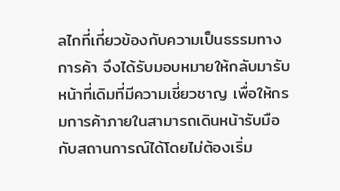ลไกที่เกี่ยวข้องกับความเป็นธรรมทางการค้า จึงได้รับมอบหมายให้กลับมารับหน้าที่เดิมที่มีความเชี่ยวชาญ เพื่อให้กรมการค้าภายในสามารถเดินหน้ารับมือกับสถานการณ์ได้โดยไม่ต้องเริ่ม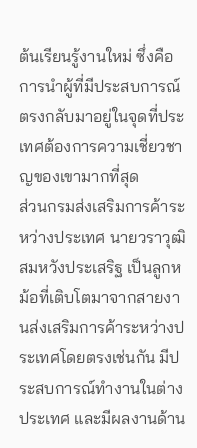ต้นเรียนรู้งานใหม่ ซึ่งคือการนำผู้ที่มีประสบการณ์ตรงกลับมาอยู่ในจุดที่ประเทศต้องการความเชี่ยวชาญของเขามากที่สุด
ส่วนกรมส่งเสริมการค้าระหว่างประเทศ นายวราวุฒิ สมหวังประเสริฐ เป็นลูกหม้อที่เติบโตมาจากสายงานส่งเสริมการค้าระหว่างประเทศโดยตรงเช่นกัน มีประสบการณ์ทำงานในต่างประเทศ และมีผลงานด้าน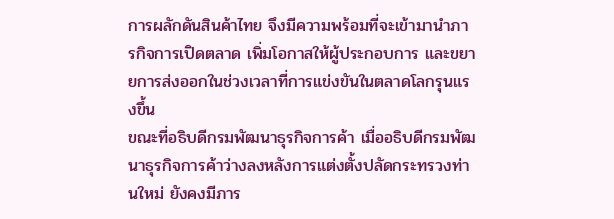การผลักดันสินค้าไทย จึงมีความพร้อมที่จะเข้ามานำภารกิจการเปิดตลาด เพิ่มโอกาสให้ผู้ประกอบการ และขยายการส่งออกในช่วงเวลาที่การแข่งขันในตลาดโลกรุนแรงขึ้น
ขณะที่อธิบดีกรมพัฒนาธุรกิจการค้า เมื่ออธิบดีกรมพัฒนาธุรกิจการค้าว่างลงหลังการแต่งตั้งปลัดกระทรวงท่านใหม่ ยังคงมีภาร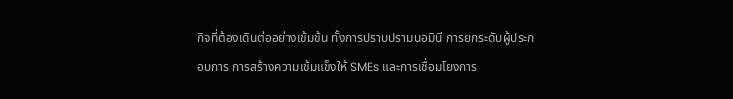กิจที่ต้องเดินต่ออย่างเข้มข้น ทั้งการปราบปรามนอมินี การยกระดับผู้ประกอบการ การสร้างความเข้มแข็งให้ SMEs และการเชื่อมโยงการ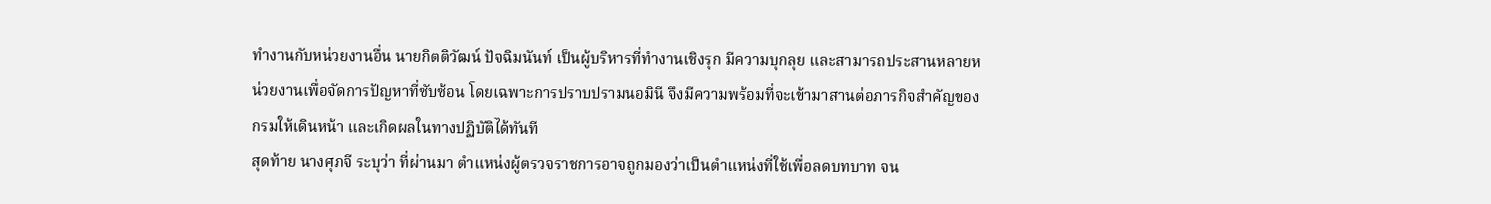ทำงานกับหน่วยงานอื่น นายกิตติวัฒน์ ปัจฉิมนันท์ เป็นผู้บริหารที่ทำงานเชิงรุก มีความบุกลุย และสามารถประสานหลายหน่วยงานเพื่อจัดการปัญหาที่ซับซ้อน โดยเฉพาะการปราบปรามนอมินี จึงมีความพร้อมที่จะเข้ามาสานต่อภารกิจสำคัญของกรมให้เดินหน้า และเกิดผลในทางปฏิบัติได้ทันที
สุดท้าย นางศุภจี ระบุว่า ที่ผ่านมา ตำแหน่งผู้ตรวจราชการอาจถูกมองว่าเป็นตำแหน่งที่ใช้เพื่อลดบทบาท จน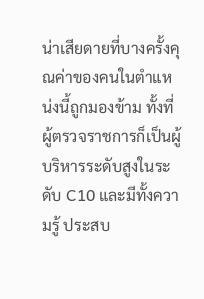น่าเสียดายที่บางครั้งคุณค่าของคนในตำแหน่งนี้ถูกมองข้าม ทั้งที่ผู้ตรวจราชการก็เป็นผู้บริหารระดับสูงในระดับ C10 และมีทั้งความรู้ ประสบ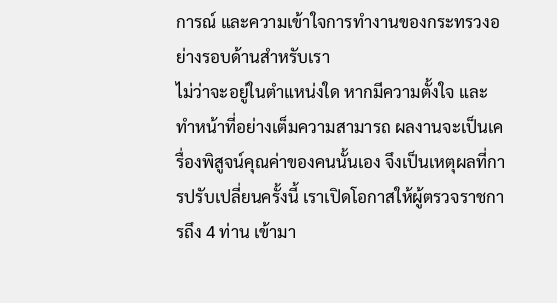การณ์ และความเข้าใจการทำงานของกระทรวงอย่างรอบด้านสำหรับเรา
ไม่ว่าจะอยู่ในตำแหน่งใด หากมีความตั้งใจ และทำหน้าที่อย่างเต็มความสามารถ ผลงานจะเป็นเครื่องพิสูจน์คุณค่าของคนนั้นเอง จึงเป็นเหตุผลที่การปรับเปลี่ยนครั้งนี้ เราเปิดโอกาสให้ผู้ตรวจราชการถึง 4 ท่าน เข้ามา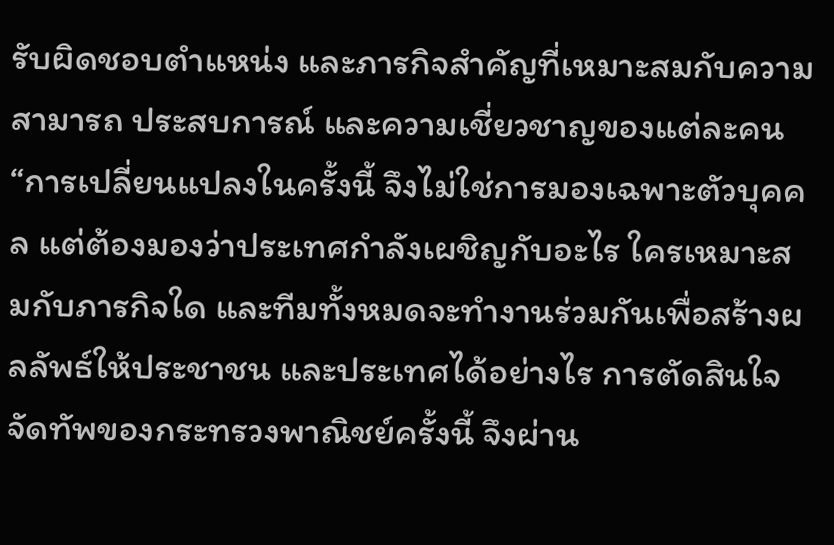รับผิดชอบตำแหน่ง และภารกิจสำคัญที่เหมาะสมกับความสามารถ ประสบการณ์ และความเชี่ยวชาญของแต่ละคน
“การเปลี่ยนแปลงในครั้งนี้ จึงไม่ใช่การมองเฉพาะตัวบุคคล แต่ต้องมองว่าประเทศกำลังเผชิญกับอะไร ใครเหมาะสมกับภารกิจใด และทีมทั้งหมดจะทำงานร่วมกันเพื่อสร้างผลลัพธ์ให้ประชาชน และประเทศได้อย่างไร การตัดสินใจจัดทัพของกระทรวงพาณิชย์ครั้งนี้ จึงผ่าน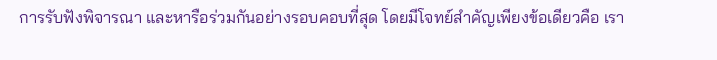การรับฟังพิจารณา และหารือร่วมกันอย่างรอบคอบที่สุด โดยมีโจทย์สำคัญเพียงข้อเดียวคือ เรา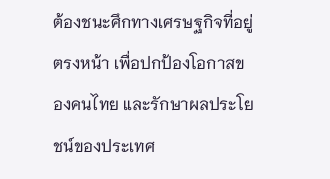ต้องชนะศึกทางเศรษฐกิจที่อยู่ตรงหน้า เพื่อปกป้องโอกาสของคนไทย และรักษาผลประโยชน์ของประเทศ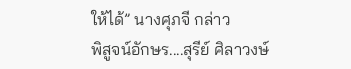ให้ได้” นางศุภจี กล่าว
พิสูจน์อักษร....สุรีย์ ศิลาวงษ์